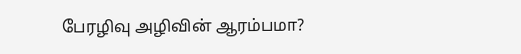பேரழிவு அழிவின் ஆரம்பமா?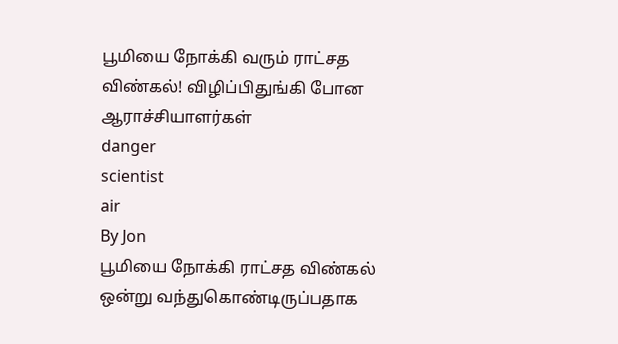பூமியை நோக்கி வரும் ராட்சத விண்கல்! விழிப்பிதுங்கி போன ஆராச்சியாளர்கள்
danger
scientist
air
By Jon
பூமியை நோக்கி ராட்சத விண்கல் ஒன்று வந்துகொண்டிருப்பதாக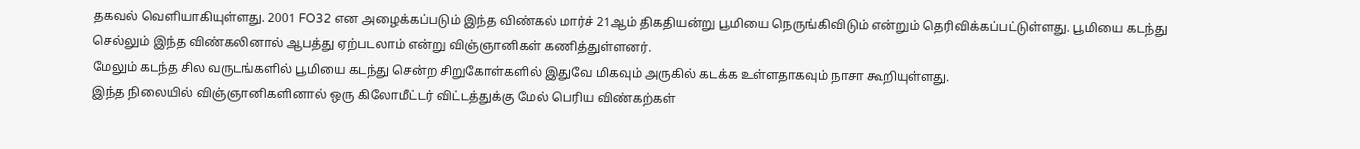தகவல் வெளியாகியுள்ளது. 2001 FO32 என அழைக்கப்படும் இந்த விண்கல் மார்ச் 21ஆம் திகதியன்று பூமியை நெருங்கிவிடும் என்றும் தெரிவிக்கப்பட்டுள்ளது. பூமியை கடந்து செல்லும் இந்த விண்கலினால் ஆபத்து ஏற்படலாம் என்று விஞ்ஞானிகள் கணித்துள்ளனர்.
மேலும் கடந்த சில வருடங்களில் பூமியை கடந்து சென்ற சிறுகோள்களில் இதுவே மிகவும் அருகில் கடக்க உள்ளதாகவும் நாசா கூறியுள்ளது.
இந்த நிலையில் விஞ்ஞானிகளினால் ஒரு கிலோமீட்டர் விட்டத்துக்கு மேல் பெரிய விண்கற்கள்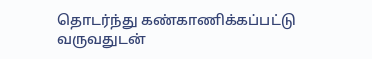தொடர்ந்து கண்காணிக்கப்பட்டு வருவதுடன்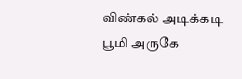விண்கல் அடிக்கடி பூமி அருகே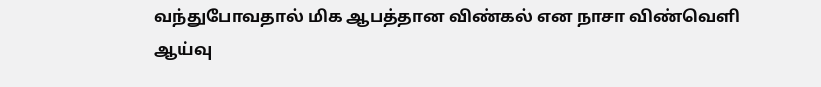வந்துபோவதால் மிக ஆபத்தான விண்கல் என நாசா விண்வெளி ஆய்வு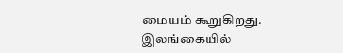மையம் கூறுகிறது.
இலங்கையில்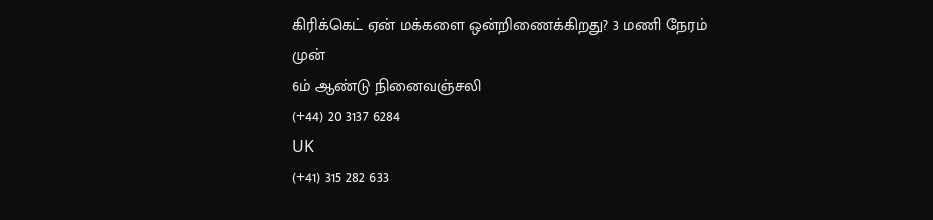கிரிக்கெட் ஏன் மக்களை ஒன்றிணைக்கிறது? 3 மணி நேரம் முன்
6ம் ஆண்டு நினைவஞ்சலி
(+44) 20 3137 6284
UK
(+41) 315 282 633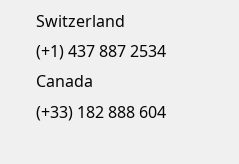Switzerland
(+1) 437 887 2534
Canada
(+33) 182 888 604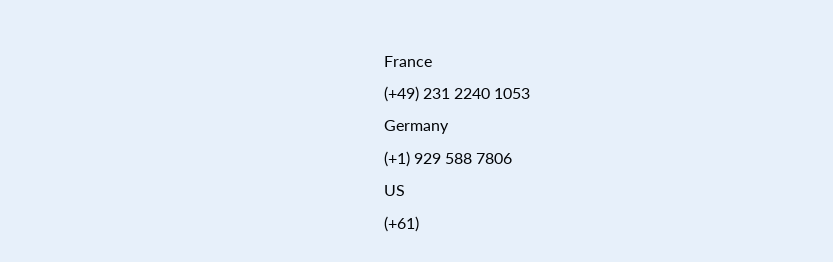France
(+49) 231 2240 1053
Germany
(+1) 929 588 7806
US
(+61)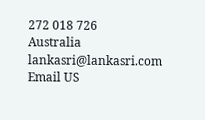272 018 726
Australia
lankasri@lankasri.com
Email US